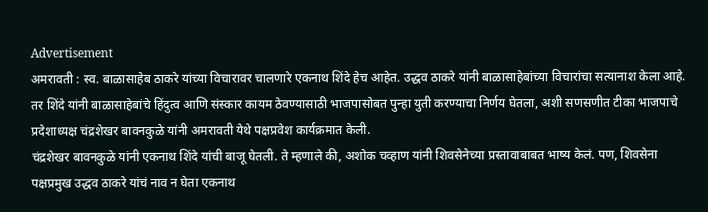Advertisement
अमरावती : स्व. बाळासाहेब ठाकरे यांच्या विचारावर चालणारे एकनाथ शिंदे हेच आहेत. उद्धव ठाकरे यांनी बाळासाहेबांच्या विचारांचा सत्यानाश केला आहे. तर शिंदे यांनी बाळासाहेबांचे हिंदुत्व आणि संस्कार कायम ठेवण्यासाठी भाजपासोबत पुन्हा युती करण्याचा निर्णय घेतला, अशी सणसणीत टीका भाजपाचे प्रदेशाध्यक्ष चंद्रशेखर बावनकुळे यांनी अमरावती येथे पक्षप्रवेश कार्यक्रमात केली.
चंद्रशेखर बावनकुळे यांनी एकनाथ शिंदे यांची बाजू घेतली. ते म्हणाले की, अशोक चव्हाण यांनी शिवसेनेच्या प्रस्तावाबाबत भाष्य केलं. पण, शिवसेना पक्षप्रमुख उद्धव ठाकरे यांचं नाव न घेता एकनाथ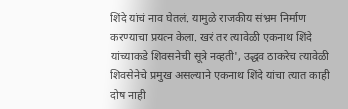शिंदे यांचं नाव घेतलं. यामुळे राजकीय संभ्रम निर्माण करण्याचा प्रयत्न केला. खरं तर त्यावेळी एकनाथ शिंदे यांच्याकडे शिवसनेची सूत्रे नव्हती', उद्धव ठाकरेच त्यावेळी शिवसेनेचे प्रमुख असल्याने एकनाथ शिंदे यांचा त्यात काही दोष नाही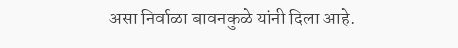असा निर्वाळा बावनकुळे यांनी दिला आहे.